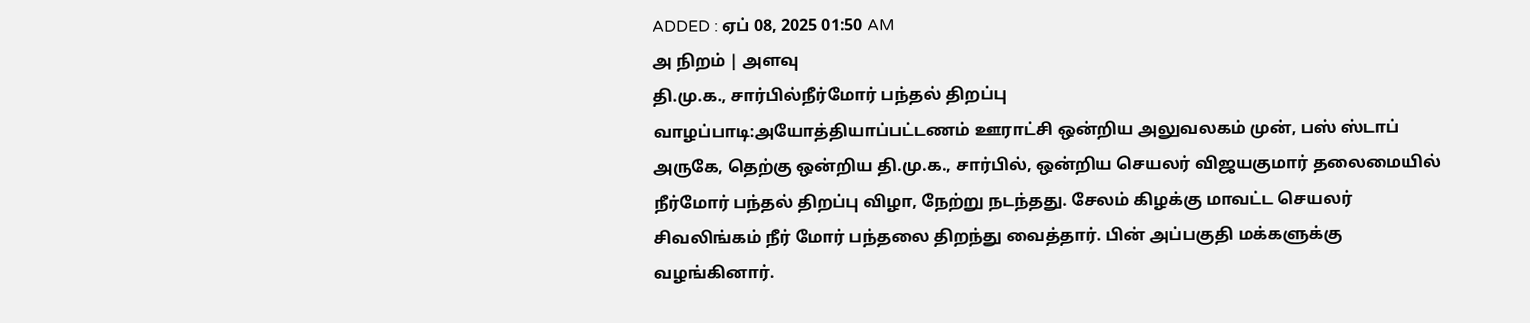ADDED : ஏப் 08, 2025 01:50 AM
அ நிறம் | அளவு
தி.மு.க., சார்பில்நீர்மோர் பந்தல் திறப்பு
வாழப்பாடி:அயோத்தியாப்பட்டணம் ஊராட்சி ஒன்றிய அலுவலகம் முன், பஸ் ஸ்டாப் அருகே, தெற்கு ஒன்றிய தி.மு.க., சார்பில், ஒன்றிய செயலர் விஜயகுமார் தலைமையில் நீர்மோர் பந்தல் திறப்பு விழா, நேற்று நடந்தது. சேலம் கிழக்கு மாவட்ட செயலர் சிவலிங்கம் நீர் மோர் பந்தலை திறந்து வைத்தார். பின் அப்பகுதி மக்களுக்கு வழங்கினார்.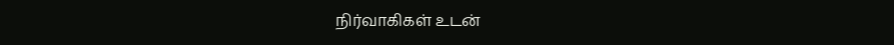நிர்வாகிகள் உடன்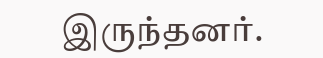இருந்தனர்.